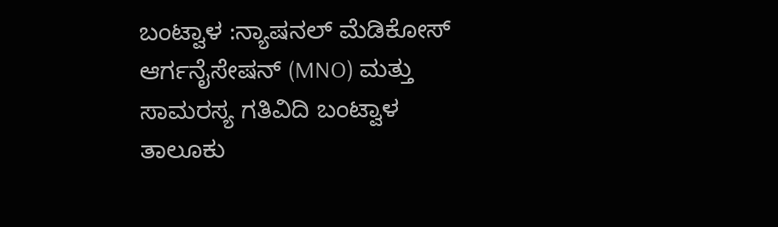ಬಂಟ್ವಾಳ :ನ್ಯಾಷನಲ್ ಮೆಡಿಕೋಸ್ ಆರ್ಗನೈಸೇಷನ್ (MNO) ಮತ್ತು ಸಾಮರಸ್ಯ ಗತಿವಿದಿ ಬಂಟ್ವಾಳ ತಾಲೂಕು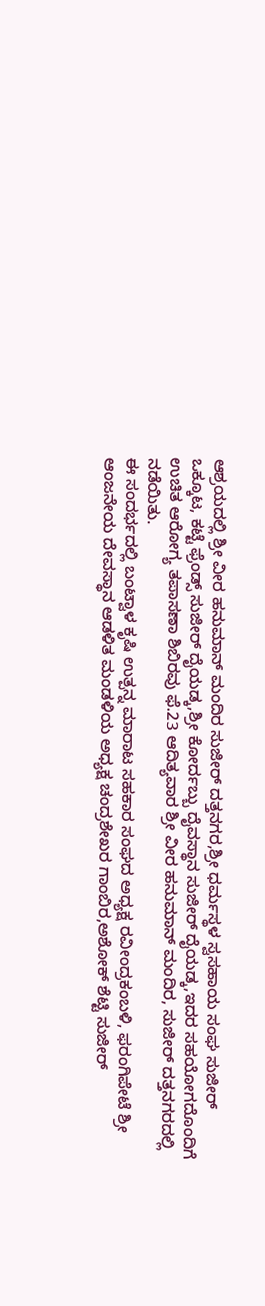ಆಶ್ರಯದಲ್ಲಿ ಶ್ರೀ ವೀರ ಹನುಮಾನ್ ಮಂದಿರ ಸುಜೀರ್ ದತ್ತನಗರ,ಶ್ರೀ ಧರ್ಮಸ್ಥಳ ಸ್ವಸಹಾಯ ಸಂಘ ಸುಜೀರ್ ಒಕ್ಕೂಟ, ಕಟ್ಟೆ ಫ್ರೆಂಡ್ಸ್ ಸುಜೀರ್ ದೈಯಡ್ಕ,ಶ್ರೀ ಕೋರ್ದಬ್ಬು ದೈವಸ್ಥಾನ ಸುಜೀರ್ ದೈಯಡ್ಕ,ಇದರ ಸಹಯೋಗದೊಂದಿಗೆ ಉಚಿತ ಆರೋಗ್ಯ ತಪಾಸಣಾ ಶಿಬಿರವು ಫೆ.23 ಆದಿತ್ಯವಾರ ಶ್ರೀ ವೀರ ಹನುಮಾನ್ ಮಂದಿರ, ಸುಜೀರ್ ದತ್ತನಗರದಲ್ಲಿ ನಡೆಯಿತು.
ಈ ಸಂದರ್ಭದಲ್ಲಿ ಬಂಟ್ವಾಳ ಕೃಷಿ ಉತ್ಪನ್ನ ಮಾರಾಟ ಸಹಕಾರ ಸಂಘದ ಅಧ್ಯಕ್ಷ ರವೀಂದ್ರಕಂಬಳಿ, ಫರಂಗಿಪೇಟೆ ಶ್ರೀ ಆಂಜನೇಯ ದೇವಸ್ಥಾನ ಆಡಳಿತ ಮಂಡಳಿಯ ಅಧ್ಯಕ್ಷ ಚಂದ್ರಶೇಖರ ಗಾಂಬಿರ,ಅಶೋಕ್ ಶೆಟ್ಟಿ ಸುಜೀರ್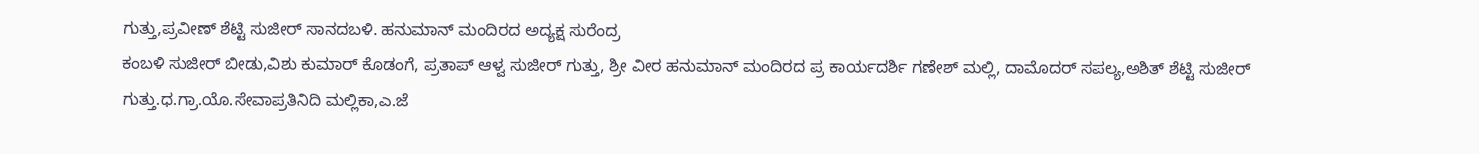ಗುತ್ತು,ಪ್ರವೀಣ್ ಶೆಟ್ಟಿ ಸುಜೀರ್ ಸಾನದಬಳಿ. ಹನುಮಾನ್ ಮಂದಿರದ ಅದ್ಯಕ್ಷ ಸುರೆಂದ್ರ
ಕಂಬಳಿ ಸುಜೀರ್ ಬೀಡು,ವಿಶು ಕುಮಾರ್ ಕೊಡಂಗೆ, ಪ್ರತಾಪ್ ಆಳ್ವ ಸುಜೀರ್ ಗುತ್ತು, ಶ್ರೀ ವೀರ ಹನುಮಾನ್ ಮಂದಿರದ ಪ್ರ ಕಾರ್ಯದರ್ಶಿ ಗಣೇಶ್ ಮಲ್ಲಿ, ದಾಮೊದರ್ ಸಪಲ್ಯ,ಅಶಿತ್ ಶೆಟ್ಟಿ ಸುಜೀರ್ ಗುತ್ತು.ಧ.ಗ್ರಾ.ಯೊ.ಸೇವಾಪ್ರತಿನಿದಿ ಮಲ್ಲಿಕಾ,ಎ.ಜೆ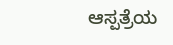ಆಸ್ಪತ್ರೆಯ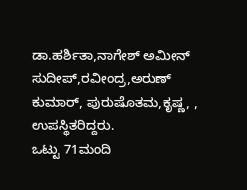ಡಾ.ಹರ್ಶಿತಾ,ನಾಗೇಶ್ ಅಮೀನ್ ಸುದೀಪ್,ರವೀಂದ್ರ,ಅರುಣ್ ಕುಮಾರ್, ಪುರುಷೊತಮ,ಕೃಷ್ಣ, , ಉಪಸ್ಥಿತರಿದ್ದರು.
ಒಟ್ಟು 71ಮಂದಿ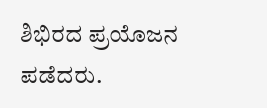ಶಿಭಿರದ ಪ್ರಯೊಜನ ಪಡೆದರು.